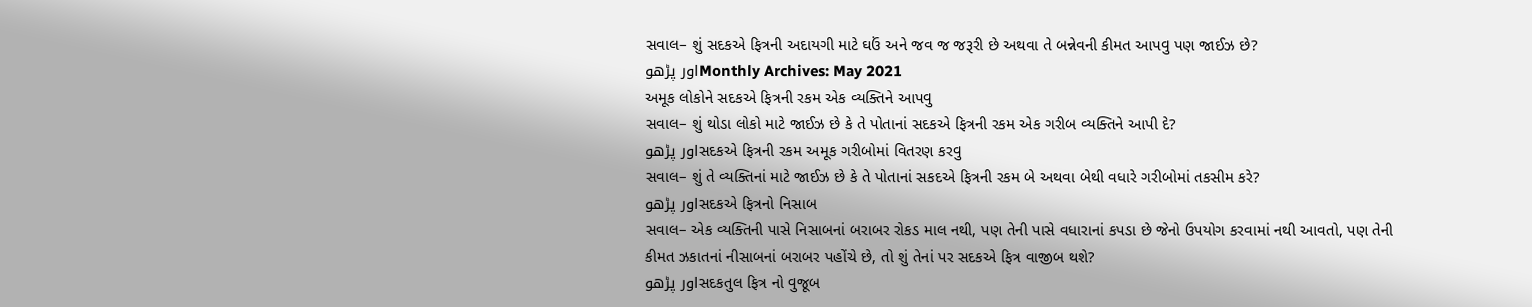સવાલ– શું સદકએ ફિત્રની અદાયગી માટે ઘઉં અને જવ જ જરૂરી છે અથવા તે બન્નેવની કીમત આપવુ પણ જાઈઝ છે?
اور پڑھوMonthly Archives: May 2021
અમૂક લોકોને સદકએ ફિત્રની રકમ એક વ્યક્તિને આપવુ
સવાલ– શું થોડા લોકો માટે જાઈઝ છે કે તે પોતાનાં સદકએ ફિત્રની રકમ એક ગરીબ વ્યક્તિને આપી દે?
اور پڑھوસદકએ ફિત્રની રકમ અમૂક ગરીબોમાં વિતરણ કરવુ
સવાલ– શું તે વ્યક્તિનાં માટે જાઈઝ છે કે તે પોતાનાં સકદએ ફિત્રની રકમ બે અથવા બેથી વધારે ગરીબોમાં તકસીમ કરે?
اور پڑھوસદકએ ફિત્રનો નિસાબ
સવાલ– એક વ્યક્તિની પાસે નિસાબનાં બરાબર રોકડ માલ નથી, પણ તેની પાસે વધારાનાં કપડા છે જેનો ઉપયોગ કરવામાં નથી આવતો, પણ તેની કીમત ઝકાતનાં નીસાબનાં બરાબર પહોંચે છે, તો શું તેનાં પર સદકએ ફિત્ર વાજીબ થશે?
اور پڑھوસદકતુલ ફિત્ર નો વુજૂબ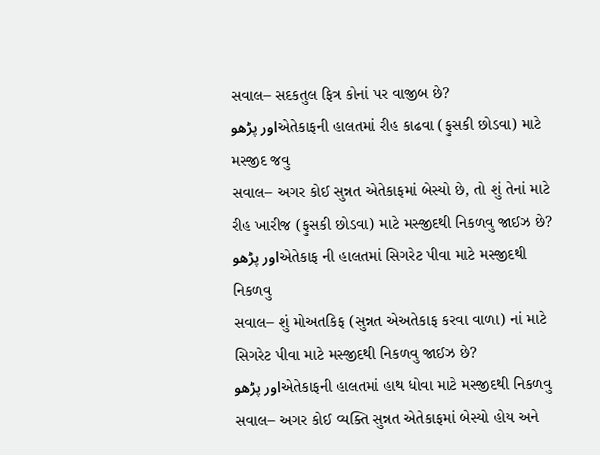સવાલ– સદકતુલ ફિત્ર કોનાં પર વાજીબ છે?
اور پڑھوએતેકાફની હાલતમાં રીહ કાઢવા (ફુસકી છોડવા) માટે મસ્જીદ જવુ
સવાલ– અગર કોઈ સુન્નત એતેકાફમાં બેસ્યો છે, તો શું તેનાં માટે રીહ ખારીજ (ફુસકી છોડવા) માટે મસ્જીદથી નિકળવુ જાઈઝ છે?
اور پڑھوએતેકાફ ની હાલતમાં સિગરેટ પીવા માટે મસ્જીદથી નિકળવુ
સવાલ– શું મોઅતકિફ (સુન્નત એઅતેકાફ કરવા વાળા) નાં માટે સિગરેટ પીવા માટે મસ્જીદથી નિકળવુ જાઈઝ છે?
اور پڑھوએતેકાફની હાલતમાં હાથ ધોવા માટે મસ્જીદથી નિકળવુ
સવાલ– અગર કોઈ વ્યક્તિ સુન્નત એતેકાફમાં બેસ્યો હોય અને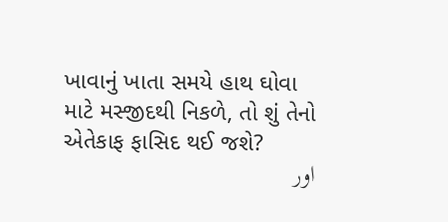ખાવાનું ખાતા સમયે હાથ ઘોવા માટે મસ્જીદથી નિકળે, તો શું તેનો એતેકાફ ફાસિદ થઈ જશે?
اور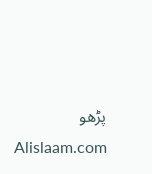پڑھو
Alislaam.com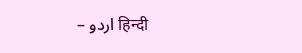– اردو हिन्दी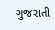ગુજરાતી